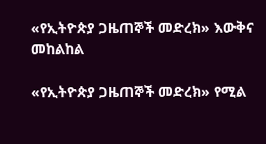«የኢትዮጵያ ጋዜጠኞች መድረክ» እውቅና መከልከል

«የኢትዮጵያ ጋዜጠኞች መድረክ» የሚል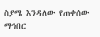ስያሜ እንዳለው የጠቀሰው ማኅበር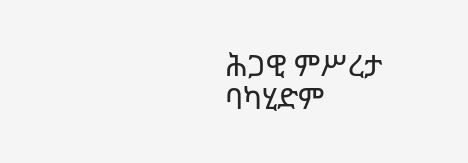ሕጋዊ ምሥረታ ባካሂድም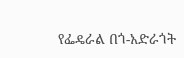የፌዴራል በጎ-አድራጎት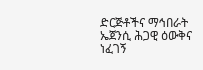ድርጅቶችና ማኅበራት ኤጀንሲ ሕጋዊ ዕውቅና ነፈገኝ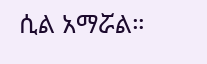ሲል አማሯል።